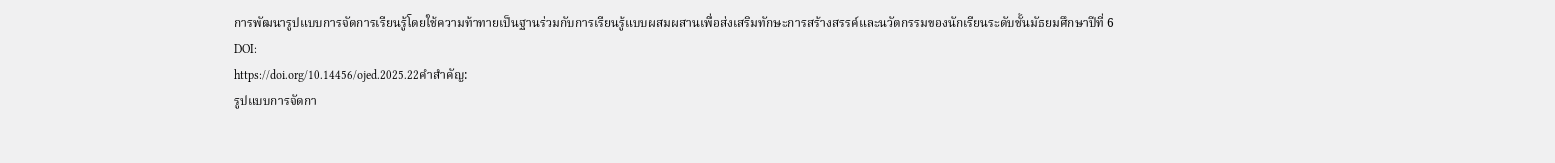การพัฒนารูปแบบการจัดการเรียนรู้โดยใช้ความท้าทายเป็นฐานร่วมกับการเรียนรู้แบบผสมผสานเพื่อส่งเสริมทักษะการสร้างสรรค์และนวัตกรรมของนักเรียนระดับชั้นมัธยมศึกษาปีที่ 6
DOI:
https://doi.org/10.14456/ojed.2025.22คำสำคัญ:
รูปแบบการจัดกา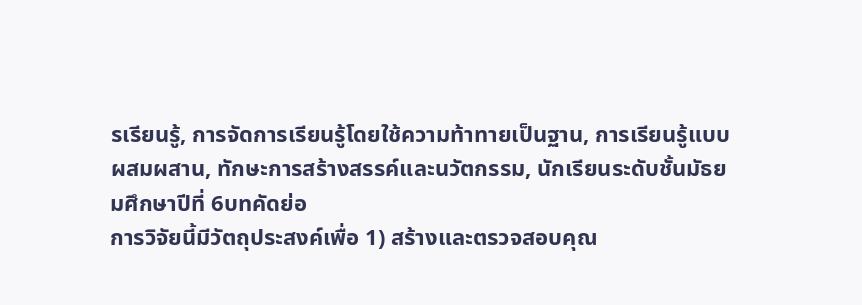รเรียนรู้, การจัดการเรียนรู้โดยใช้ความท้าทายเป็นฐาน, การเรียนรู้แบบผสมผสาน, ทักษะการสร้างสรรค์และนวัตกรรม, นักเรียนระดับชั้นมัธยมศึกษาปีที่ 6บทคัดย่อ
การวิจัยนี้มีวัตถุประสงค์เพื่อ 1) สร้างและตรวจสอบคุณ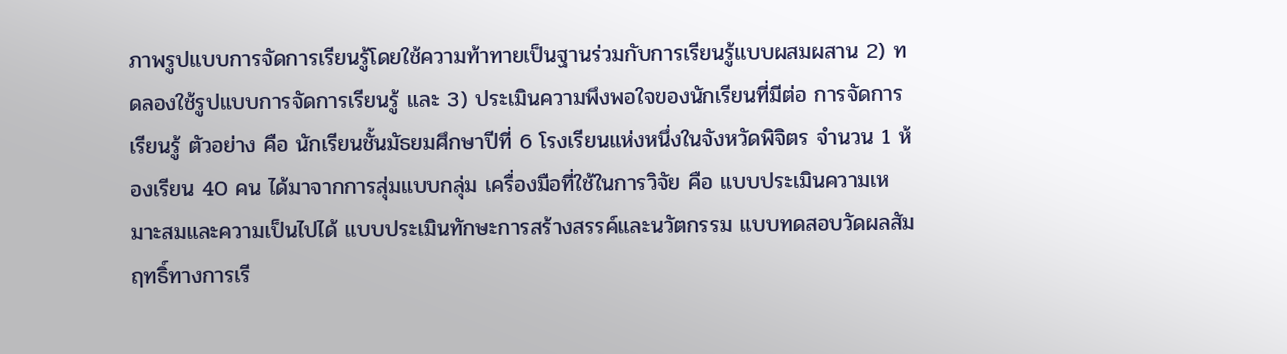ภาพรูปแบบการจัดการเรียนรู้โดยใช้ความท้าทายเป็นฐานร่วมกับการเรียนรู้แบบผสมผสาน 2) ทดลองใช้รูปแบบการจัดการเรียนรู้ และ 3) ประเมินความพึงพอใจของนักเรียนที่มีต่อ การจัดการเรียนรู้ ตัวอย่าง คือ นักเรียนชั้นมัธยมศึกษาปีที่ 6 โรงเรียนแห่งหนึ่งในจังหวัดพิจิตร จำนวน 1 ห้องเรียน 40 คน ได้มาจากการสุ่มแบบกลุ่ม เครื่องมือที่ใช้ในการวิจัย คือ แบบประเมินความเหมาะสมและความเป็นไปได้ แบบประเมินทักษะการสร้างสรรค์และนวัตกรรม แบบทดสอบวัดผลสัมฤทธิ์ทางการเรี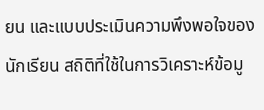ยน และแบบประเมินความพึงพอใจของนักเรียน สถิติที่ใช้ในการวิเคราะห์ข้อมู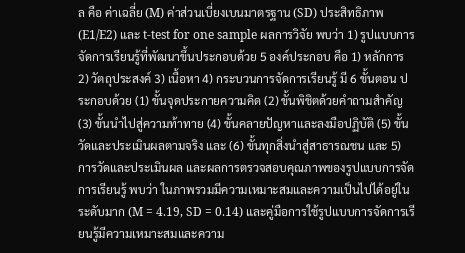ล คือ ค่าเฉลี่ย (M) ค่าส่วนเบี่ยงเบนมาตรฐาน (SD) ประสิทธิภาพ (E1/E2) และ t-test for one sample ผลการวิจัย พบว่า 1) รูปแบบการจัดการเรียนรู้ที่พัฒนาขึ้นประกอบด้วย 5 องค์ประกอบ คือ 1) หลักการ 2) วัตถุประสงค์ 3) เนื้อหา 4) กระบวนการจัดการเรียนรู้ มี 6 ขั้นตอน ประกอบด้วย (1) ขั้นจุดประกายความคิด (2) ขั้นพิชิตด้วยคำถามสำคัญ (3) ขั้นนำไปสู่ความท้าทาย (4) ขั้นคลายปัญหาและลงมือปฏิบัติ (5) ขั้นวัดและประเมินผลตามจริง และ (6) ขั้นทุกสิ่งนำสู่สาธารณชน และ 5) การวัดและประเมินผล และผลการตรวจสอบคุณภาพของรูปแบบการจัดการเรียนรู้ พบว่า ในภาพรวมมีความเหมาะสมและความเป็นไปได้อยู่ในระดับมาก (M = 4.19, SD = 0.14) และคู่มือการใช้รูปแบบการจัดการเรียนรู้มีความเหมาะสมและความ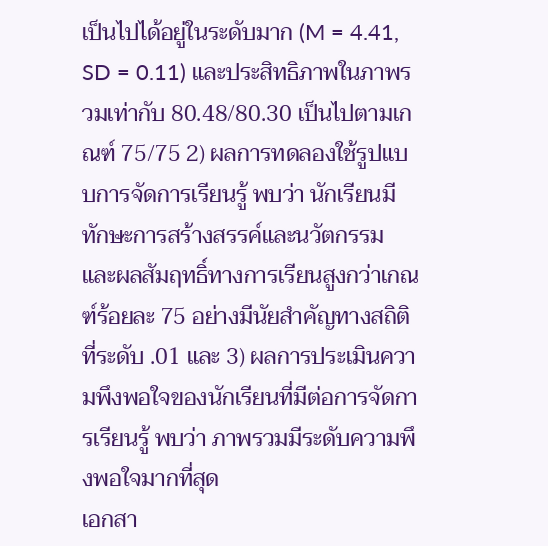เป็นไปได้อยู่ในระดับมาก (M = 4.41, SD = 0.11) และประสิทธิภาพในภาพรวมเท่ากับ 80.48/80.30 เป็นไปตามเกณฑ์ 75/75 2) ผลการทดลองใช้รูปแบบการจัดการเรียนรู้ พบว่า นักเรียนมีทักษะการสร้างสรรค์และนวัตกรรม และผลสัมฤทธิ์ทางการเรียนสูงกว่าเกณฑ์ร้อยละ 75 อย่างมีนัยสำคัญทางสถิติที่ระดับ .01 และ 3) ผลการประเมินความพึงพอใจของนักเรียนที่มีต่อการจัดการเรียนรู้ พบว่า ภาพรวมมีระดับความพึงพอใจมากที่สุด
เอกสา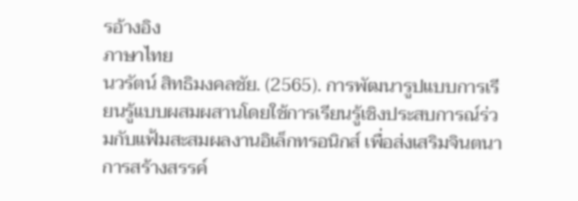รอ้างอิง
ภาษาไทย
นวรัตน์ สิทธิมงคลชัย. (2565). การพัฒนารูปแบบการเรียนรู้แบบผสมผสานโดยใช้การเรียนรู้เชิงประสบการณ์ร่วมกับแฟ้มสะสมผลงานอิเล็กทรอนิกส์ เพื่อส่งเสริมจินตนาการสร้างสรรค์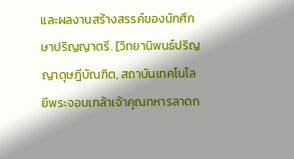และผลงานสร้างสรรค์ของนักศึกษาปริญญาตรี. [วิทยานิพนธ์ปริญญาดุษฎีบัณฑิต, สถาบันเทคโนโลยีพระจอมเกล้าเจ้าคุณทหารลาดก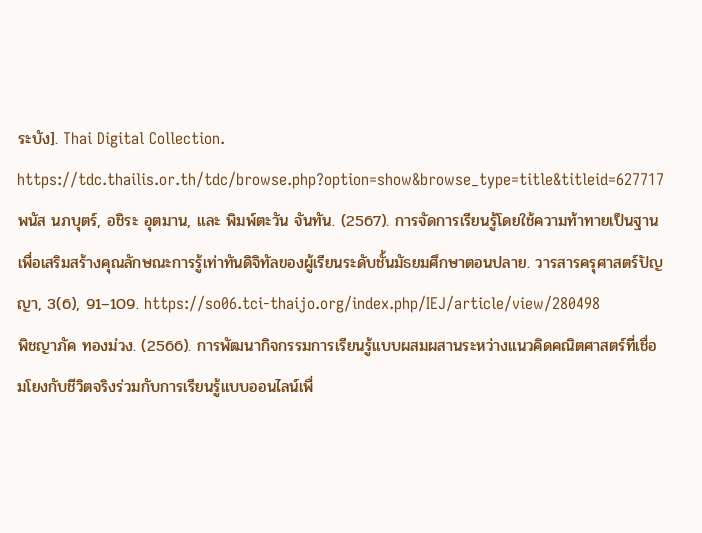ระบัง]. Thai Digital Collection. https://tdc.thailis.or.th/tdc/browse.php?option=show&browse_type=title&titleid=627717
พนัส นภบุตร์, อชิระ อุตมาน, และ พิมพ์ตะวัน จันทัน. (2567). การจัดการเรียนรู้โดยใช้ความท้าทายเป็นฐานเพื่อเสริมสร้างคุณลักษณะการรู้เท่าทันดิจิทัลของผู้เรียนระดับชั้นมัธยมศึกษาตอนปลาย. วารสารครุศาสตร์ปัญญา, 3(6), 91–109. https://so06.tci-thaijo.org/index.php/IEJ/article/view/280498
พิชญาภัค ทองม่วง. (2566). การพัฒนากิจกรรมการเรียนรู้แบบผสมผสานระหว่างแนวคิดคณิตศาสตร์ที่เชื่อมโยงกับชีวิตจริงร่วมกับการเรียนรู้แบบออนไลน์เพื่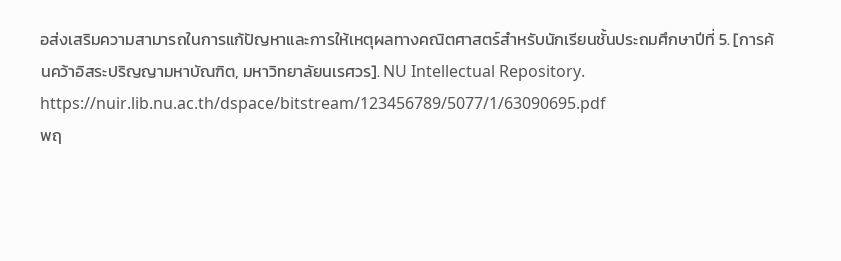อส่งเสริมความสามารถในการแก้ปัญหาและการให้เหตุผลทางคณิตศาสตร์สำหรับนักเรียนชั้นประถมศึกษาปีที่ 5. [การค้นคว้าอิสระปริญญามหาบัณฑิต, มหาวิทยาลัยนเรศวร]. NU Intellectual Repository. https://nuir.lib.nu.ac.th/dspace/bitstream/123456789/5077/1/63090695.pdf
พฤ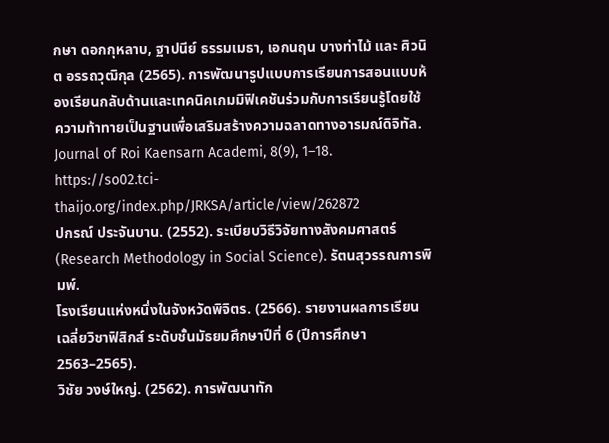กษา ดอกกุหลาบ, ฐาปนีย์ ธรรมเมธา, เอกนฤน บางท่าไม้ และ ศิวนิต อรรถวุฒิกุล (2565). การพัฒนารูปแบบการเรียนการสอนแบบห้องเรียนกลับด้านและเทคนิคเกมมิฟิเคชันร่วมกับการเรียนรู้โดยใช้ความท้าทายเป็นฐานเพื่อเสริมสร้างความฉลาดทางอารมณ์ดิจิทัล. Journal of Roi Kaensarn Academi, 8(9), 1–18. https://so02.tci-thaijo.org/index.php/JRKSA/article/view/262872
ปกรณ์ ประจันบาน. (2552). ระเบียบวิธีวิจัยทางสังคมศาสตร์ (Research Methodology in Social Science). รัตนสุวรรณการพิมพ์.
โรงเรียนแห่งหนึ่งในจังหวัดพิจิตร. (2566). รายงานผลการเรียนเฉลี่ยวิชาฟิสิกส์ ระดับชั้นมัธยมศึกษาปีที่ 6 (ปีการศึกษา 2563–2565).
วิชัย วงษ์ใหญ่. (2562). การพัฒนาทัก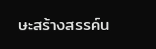ษะสร้างสรรค์น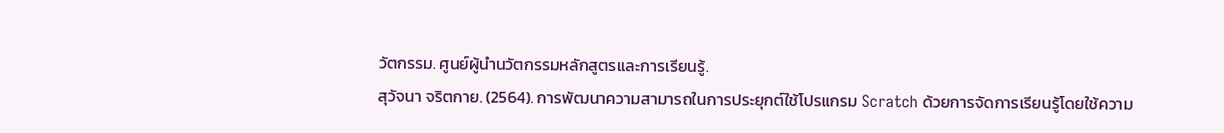วัตกรรม. ศูนย์ผู้นำนวัตกรรมหลักสูตรและการเรียนรู้.
สุวัจนา จริตกาย. (2564). การพัฒนาความสามารถในการประยุกต์ใช้โปรแกรม Scratch ด้วยการจัดการเรียนรู้โดยใช้ความ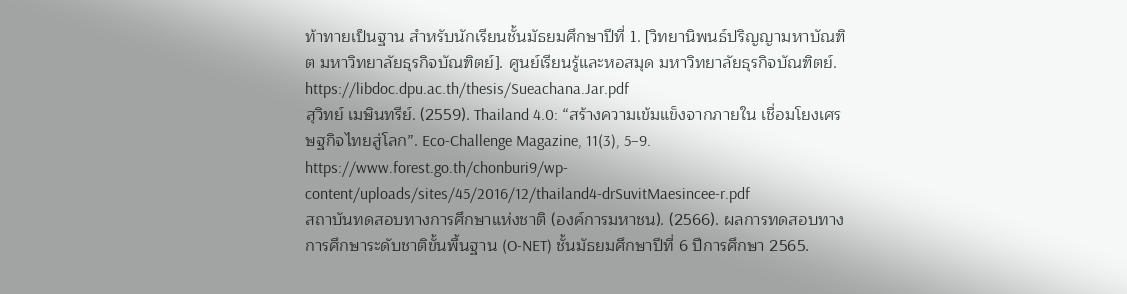ท้าทายเป็นฐาน สำหรับนักเรียนชั้นมัธยมศึกษาปีที่ 1. [วิทยานิพนธ์ปริญญามหาบัณฑิต มหาวิทยาลัยธุรกิจบัณฑิตย์]. ศูนย์เรียนรู้และหอสมุด มหาวิทยาลัยธุรกิจบัณฑิตย์. https://libdoc.dpu.ac.th/thesis/Sueachana.Jar.pdf
สุวิทย์ เมษินทรีย์. (2559). Thailand 4.0: “สร้างความเข้มแข็งจากภายใน เชื่อมโยงเศรษฐกิจไทยสู่โลก”. Eco-Challenge Magazine, 11(3), 5–9. https://www.forest.go.th/chonburi9/wp-content/uploads/sites/45/2016/12/thailand4-drSuvitMaesincee-r.pdf
สถาบันทดสอบทางการศึกษาแห่งชาติ (องค์การมหาชน). (2566). ผลการทดสอบทางการศึกษาระดับชาติขั้นพื้นฐาน (O-NET) ชั้นมัธยมศึกษาปีที่ 6 ปีการศึกษา 2565.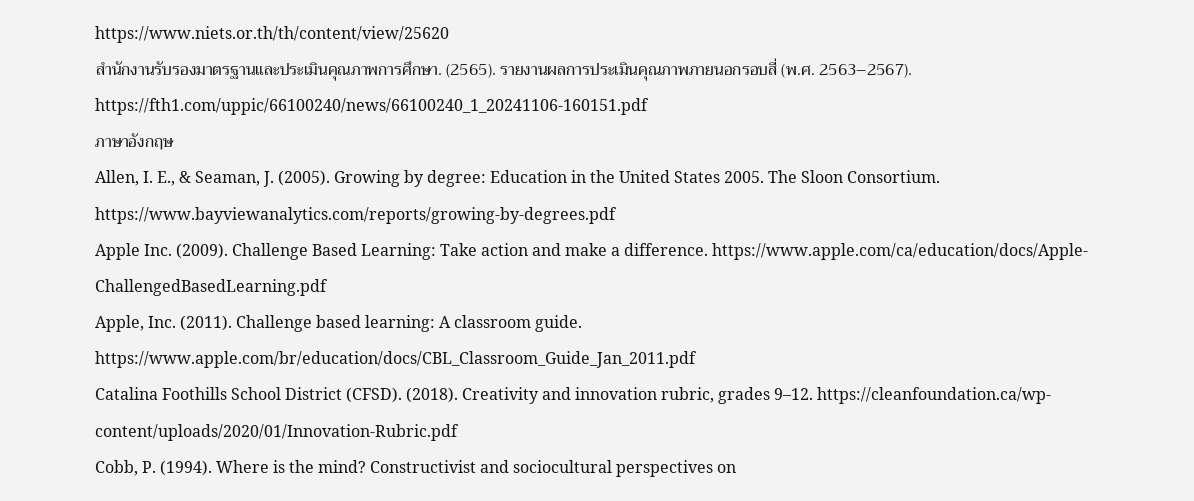https://www.niets.or.th/th/content/view/25620
สำนักงานรับรองมาตรฐานและประเมินคุณภาพการศึกษา. (2565). รายงานผลการประเมินคุณภาพภายนอกรอบสี่ (พ.ศ. 2563–2567). https://fth1.com/uppic/66100240/news/66100240_1_20241106-160151.pdf
ภาษาอังกฤษ
Allen, I. E., & Seaman, J. (2005). Growing by degree: Education in the United States 2005. The Sloon Consortium. https://www.bayviewanalytics.com/reports/growing-by-degrees.pdf
Apple Inc. (2009). Challenge Based Learning: Take action and make a difference. https://www.apple.com/ca/education/docs/Apple-ChallengedBasedLearning.pdf
Apple, Inc. (2011). Challenge based learning: A classroom guide. https://www.apple.com/br/education/docs/CBL_Classroom_Guide_Jan_2011.pdf
Catalina Foothills School District (CFSD). (2018). Creativity and innovation rubric, grades 9–12. https://cleanfoundation.ca/wp-content/uploads/2020/01/Innovation-Rubric.pdf
Cobb, P. (1994). Where is the mind? Constructivist and sociocultural perspectives on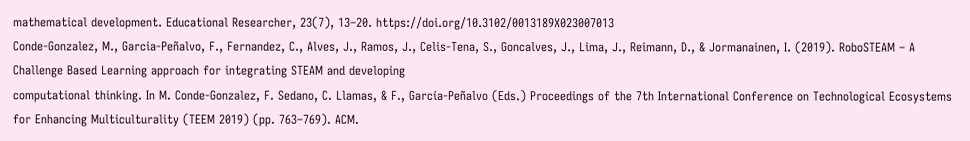mathematical development. Educational Researcher, 23(7), 13–20. https://doi.org/10.3102/0013189X023007013
Conde-Gonzalez, M., Garcia-Peñalvo, F., Fernandez, C., Alves, J., Ramos, J., Celis-Tena, S., Goncalves, J., Lima, J., Reimann, D., & Jormanainen, I. (2019). RoboSTEAM – A Challenge Based Learning approach for integrating STEAM and developing
computational thinking. In M. Conde-Gonzalez, F. Sedano, C. Llamas, & F., García-Peñalvo (Eds.) Proceedings of the 7th International Conference on Technological Ecosystems for Enhancing Multiculturality (TEEM 2019) (pp. 763–769). ACM.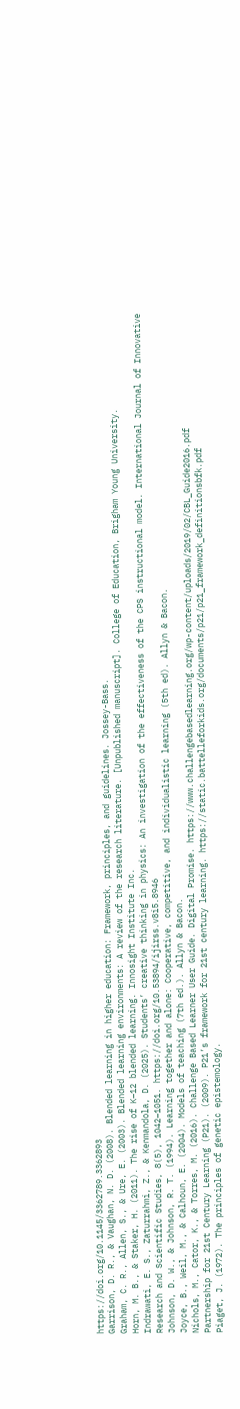https://doi.org/10.1145/3362789.3362893
Garrison, D. R., & Vaughan, N. D. (2008). Blended learning in higher education: Framework, principles, and guidelines. Jossey-Bass.
Graham, C. R., Allen, S., & Ure, E. (2003). Blended learning environments: A review of the research literature. [Unpublished manuscript]. College of Education, Brigham Young University.
Horn, M. B., & Staker, H. (2011). The rise of K–12 blended learning. Innosight Institute Inc.
Indrawati, E. S., Zaturrahmi, Z., & Kenmandola, D. (2025). Students’ creative thinking in physics: An investigation of the effectiveness of the CPS instructional model. International Journal of Innovative Research and Scientific Studies, 8(5), 1042–1051. https://doi.org/10.53894/ijirss.v8i5.8946
Johnson, D. W., & Johnson, R. T. (1994). Learning together and alone: Cooperative, competitive, and individualistic learning (5th ed). Allyn & Bacon.
Joyce, B., Weil, M., & Calhoun, E. (2004). Models of teaching (7th ed.). Allyn & Bacon.
Nichols, M., Cator, K., & Torres, M. (2016). Challenge Based Learner User Guide. Digital Promise. https://www.challengebasedlearning.org/wp-content/uploads/2019/02/CBL_Guide2016.pdf
Partnership for 21st Century Learning (P21). (2009). P21’s framework for 21st century learning. https://static.battelleforkids.org/documents/p21/p21_framework_definitionsbfk.pdf
Piaget, J. (1972). The principles of genetic epistemology.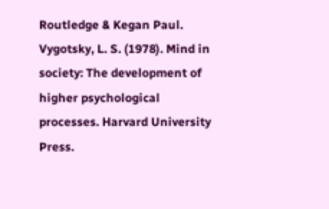Routledge & Kegan Paul.
Vygotsky, L. S. (1978). Mind in society: The development of higher psychological processes. Harvard University Press.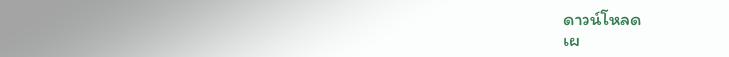ดาวน์โหลด
เผ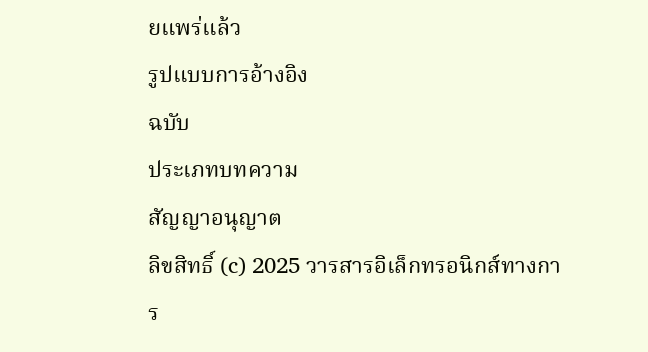ยแพร่แล้ว
รูปแบบการอ้างอิง
ฉบับ
ประเภทบทความ
สัญญาอนุญาต
ลิขสิทธิ์ (c) 2025 วารสารอิเล็กทรอนิกส์ทางการ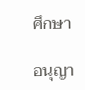ศึกษา

อนุญา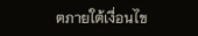ตภายใต้เงื่อนไข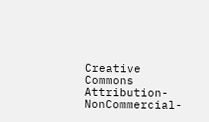Creative Commons Attribution-NonCommercial-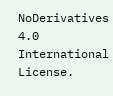NoDerivatives 4.0 International License.